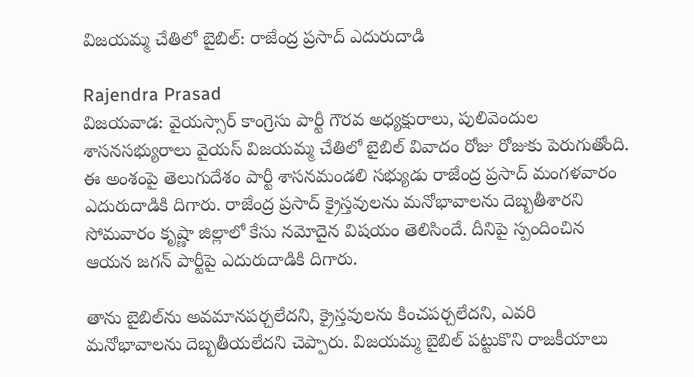విజయమ్మ చేతిలో బైబిల్: రాజేంద్ర ప్రసాద్ ఎదురుదాడి

Rajendra Prasad
విజయవాడ: వైయస్సార్ కాంగ్రెసు పార్టీ గౌరవ అధ్యక్షురాలు, పులివెందుల శాసనసభ్యురాలు వైయస్ విజయమ్మ చేతిలో బైబిల్ వివాదం రోజు రోజుకు పెరుగుతోంది. ఈ అంశంపై తెలుగుదేశం పార్టీ శాసనమండలి సభ్యుడు రాజేంద్ర ప్రసాద్ మంగళవారం ఎదురుదాడికి దిగారు. రాజేంద్ర ప్రసాద్ క్రైస్తవులను మనోభావాలను దెబ్బతీశారని సోమవారం కృష్ణా జిల్లాలో కేసు నమోదైన విషయం తెలిసిందే. దీనిపై స్పందించిన ఆయన జగన్ పార్టీపై ఎదురుదాడికి దిగారు.

తాను బైబిల్‌ను అవమానపర్చలేదని, క్రైస్తవులను కించపర్చలేదని, ఎవరి మనోభావాలను దెబ్బతీయలేదని చెప్పారు. విజయమ్మ బైబిల్ పట్టుకొని రాజకీయాలు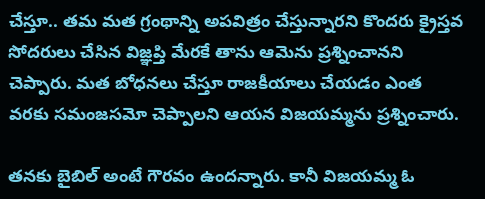చేస్తూ.. తమ మత గ్రంథాన్ని అపవిత్రం చేస్తున్నారని కొందరు క్రైస్తవ సోదరులు చేసిన విజ్ఞప్తి మేరకే తాను ఆమెను ప్రశ్నించానని చెప్పారు. మత బోధనలు చేస్తూ రాజకీయాలు చేయడం ఎంత వరకు సమంజసమో చెప్పాలని ఆయన విజయమ్మను ప్రశ్నించారు.

తనకు బైబిల్ అంటే గౌరవం ఉందన్నారు. కానీ విజయమ్మ ఓ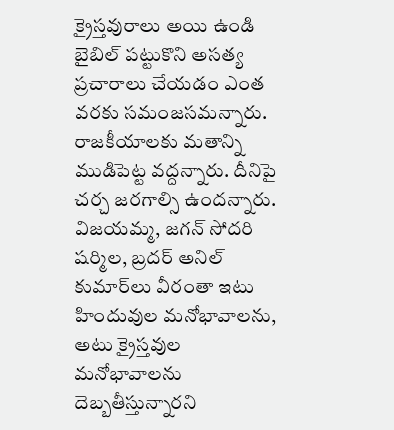క్రైస్తవురాలు అయి ఉండి బైబిల్ పట్టుకొని అసత్య ప్రచారాలు చేయడం ఎంత వరకు సమంజసమన్నారు. రాజకీయాలకు మతాన్ని ముడిపెట్ట వద్దన్నారు. దీనిపై చర్చ జరగాల్సి ఉందన్నారు. విజయమ్మ, జగన్ సోదరి షర్మిల, బ్రదర్ అనిల్ కుమార్‌లు వీరంతా ఇటు హిందువుల మనోభావాలను, అటు క్రైస్తవుల మనోభావాలను దెబ్బతీస్తున్నారని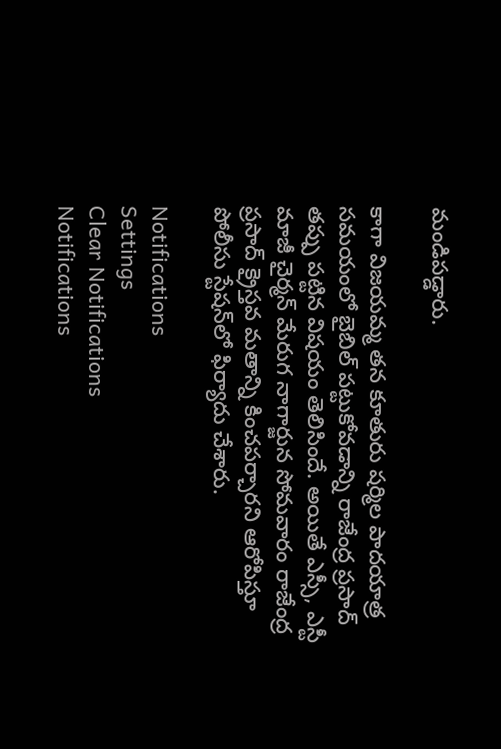మండిపడ్డారు.

కాగా విజయమ్మ తన కూతురు షర్మిల పాదయాత్ర సమయంలో బైబిల్ పట్టుకోవడాన్ని రాజేంద్ర ప్రసాద్ తప్పు పట్టిన విషయం తెలిసిందే. అయితే ఎస్సీ, ఎస్టీ మాజీ చైర్మన్ మేరుగ నాగార్జున సోమవారం రాజేంద్ర ప్రసాద్ క్రైస్తవ మతాన్ని కించపర్చారని ఆరోపిస్తూ పోలీసు స్టేషన్‌లో ఫిర్యాదు చేశారు.

Notifications
Settings
Clear Notifications
Notifications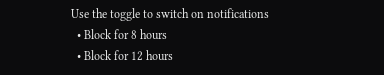Use the toggle to switch on notifications
  • Block for 8 hours
  • Block for 12 hours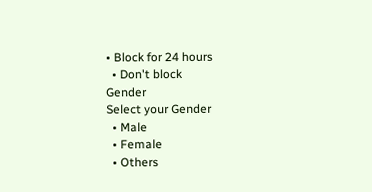• Block for 24 hours
  • Don't block
Gender
Select your Gender
  • Male
  • Female
  • Others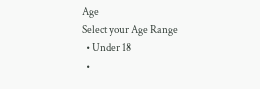Age
Select your Age Range
  • Under 18
  •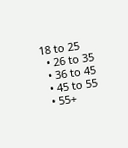18 to 25
  • 26 to 35
  • 36 to 45
  • 45 to 55
  • 55+